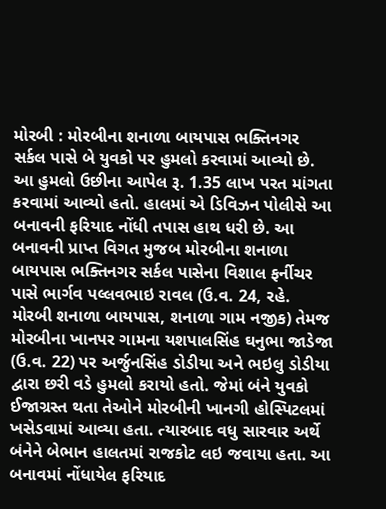મોરબી : મોરબીના શનાળા બાયપાસ ભક્તિનગર સર્કલ પાસે બે યુવકો પર હુમલો કરવામાં આવ્યો છે. આ હુમલો ઉછીના આપેલ રૂ. 1.35 લાખ પરત માંગતા કરવામાં આવ્યો હતો. હાલમાં એ ડિવિઝન પોલીસે આ બનાવની ફરિયાદ નોંધી તપાસ હાથ ધરી છે. આ બનાવની પ્રાપ્ત વિગત મુજબ મોરબીના શનાળા બાયપાસ ભક્તિનગર સર્કલ પાસેના વિશાલ ફર્નીચર પાસે ભાર્ગવ પલ્લવભાઇ રાવલ (ઉ.વ. 24, રહે. મોરબી શનાળા બાયપાસ, શનાળા ગામ નજીક) તેમજ મોરબીના ખાનપર ગામના યશપાલસિંહ ઘનુભા જાડેજા (ઉ.વ. 22) પર અર્જુનસિંહ ડોડીયા અને ભઇલુ ડોડીયા દ્વારા છરી વડે હુમલો કરાયો હતો. જેમાં બંને યુવકો ઈજાગ્રસ્ત થતા તેઓને મોરબીની ખાનગી હોસ્પિટલમાં ખસેડવામાં આવ્યા હતા. ત્યારબાદ વધુ સારવાર અર્થે બંનેને બેભાન હાલતમાં રાજકોટ લઇ જવાયા હતા. આ બનાવમાં નોંધાયેલ ફરિયાદ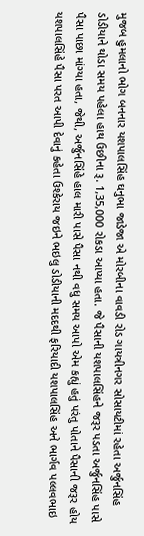મુજબ હુમલાનો ભોગ બનનાર યશપાલસિંહ ઘનુભા જાડેજા એ મોરબીના વાવડી રોડ ગાયત્રીનગર સોસાયટીમાં રહેતા અર્જુનસિંહ ડોડીયાને થોડા સમય પહેલા હાથ ઉછીના રૂ. 1,35,000 રોકડા આપ્યા હતા. જે પૈસાની યશપાલસિંહને જરૂર પડતા અર્જુનસિંહ પાસે પૈસા પાછા માંગ્યા હતા, જેથી, અર્જુનસિંહે હાલ મારી પાસે પૈસા નથી વધુ સમય આપો એમ કહ્યું હતું પરંતુ પોતાને પૈસાની જરૂર હોય યશપાલસિંહે પૈસા પરત આપી દેવાનું કહેતા ઉશ્કેરાય જઇને ભઇલુ ડોડીયાની મદદથી ફરિયાદી યશપાલસિંહ અને ભાર્ગવ પલ્લવભાઇ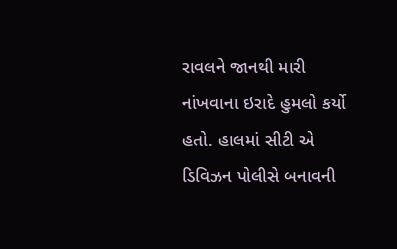રાવલને જાનથી મારી નાંખવાના ઇરાદે હુમલો કર્યો હતો. હાલમાં સીટી એ ડિવિઝન પોલીસે બનાવની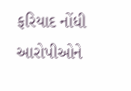ફરિયાદ નોંધી આરોપીઓને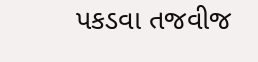પકડવા તજવીજ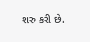શરુ કરી છે.